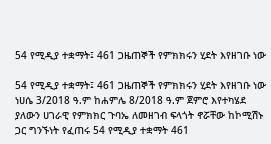54 የሚዲያ ተቋማት፤ 461 ጋዜጠኞች የምክክሩን ሂደት እየዘገቡ ነው

54 የሚዲያ ተቋማት፤ 461 ጋዜጠኞች የምክክሩን ሂደት እየዘገቡ ነው ነሀሴ 3/2018 ዓ.ም ከሐምሌ 8/2018 ዓ.ም ጀምሮ እየተካሄደ ያለውን ሀገራዊ የምክክር ጉባኤ ለመዘገብ ፍላጎት ኖሯቸው ከኮሚሽኑ ጋር ግንኙነት የፈጠሩ 54 የሚዲያ ተቋማት 461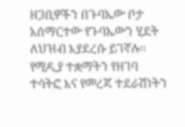ዘጋቢዎችን በጉባኤው ቦታ አሰማርተው የጉባኤውን ሂደት ለህዝብ እያደረሱ ይገኛሉ፡፡ የሚዲያ ተቋማትን የዘገባ ተሳትፎ እና የመረጃ ተደራሽነትን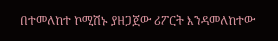በተመለከተ ኮሚሽኑ ያዘጋጀው ሪፖርት እንዳመለከተው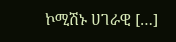ኮሚሽኑ ሀገራዊ […]